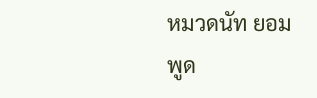หมวดนัท ยอมพูด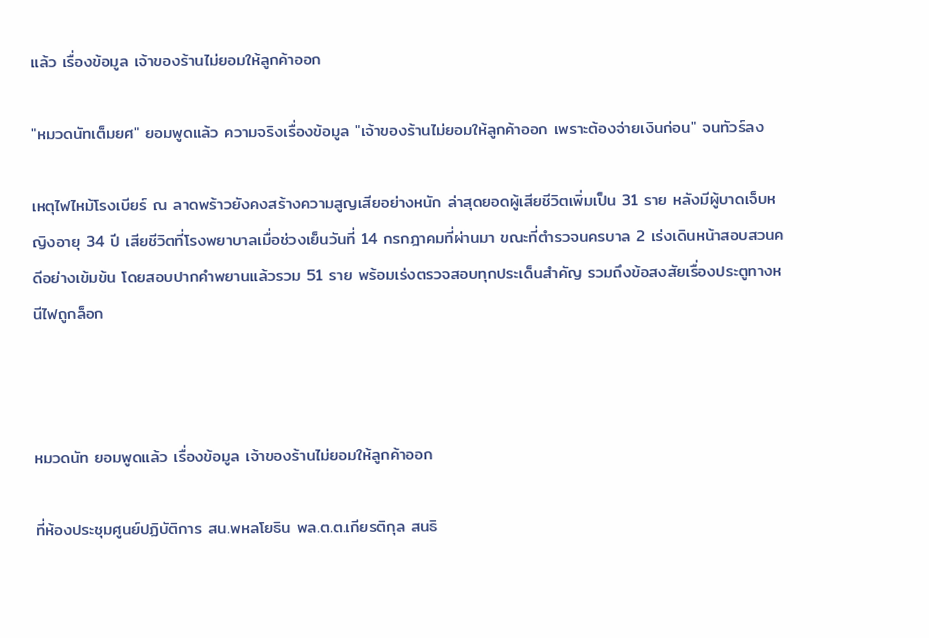แล้ว เรื่องข้อมูล เจ้าของร้านไม่ยอมให้ลูกค้าออก

"หมวดนัทเต็มยศ" ยอมพูดแล้ว ความจริงเรื่องข้อมูล "เจ้าของร้านไม่ยอมให้ลูกค้าออก เพราะต้องจ่ายเงินก่อน" จนทัวร์ลง

เหตุไฟไหม้โรงเบียร์ ณ ลาดพร้าวยังคงสร้างความสูญเสียอย่างหนัก ล่าสุดยอดผู้เสียชีวิตเพิ่มเป็น 31 ราย หลังมีผู้บาดเจ็บหญิงอายุ 34 ปี เสียชีวิตที่โรงพยาบาลเมื่อช่วงเย็นวันที่ 14 กรกฎาคมที่ผ่านมา ขณะที่ตำรวจนครบาล 2 เร่งเดินหน้าสอบสวนคดีอย่างเข้มข้น โดยสอบปากคำพยานแล้วรวม 51 ราย พร้อมเร่งตรวจสอบทุกประเด็นสำคัญ รวมถึงข้อสงสัยเรื่องประตูทางหนีไฟถูกล็อก



หมวดนัท ยอมพูดแล้ว เรื่องข้อมูล เจ้าของร้านไม่ยอมให้ลูกค้าออก

ที่ห้องประชุมศูนย์ปฏิบัติการ สน.พหลโยธิน พล.ต.ต.เกียรติกุล สนธิ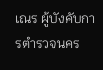เณร ผู้บังคับการตำรวจนคร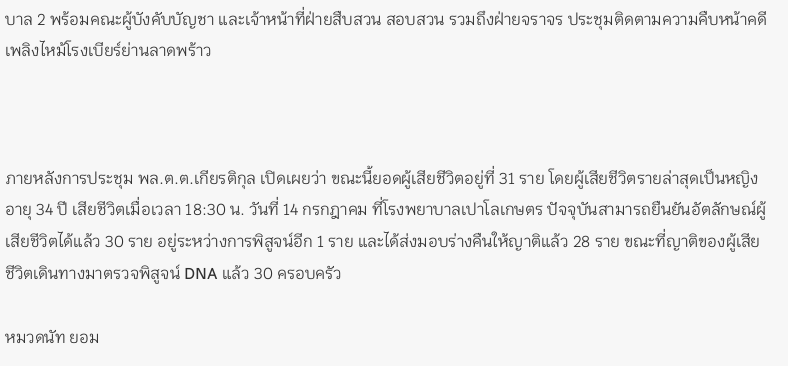บาล 2 พร้อมคณะผู้บังคับบัญชา และเจ้าหน้าที่ฝ่ายสืบสวน สอบสวน รวมถึงฝ่ายจราจร ประชุมติดตามความคืบหน้าคดีเพลิงไหม้โรงเบียร์ย่านลาดพร้าว



ภายหลังการประชุม พล.ต.ต.เกียรติกุล เปิดเผยว่า ขณะนี้ยอดผู้เสียชีวิตอยู่ที่ 31 ราย โดยผู้เสียชีวิตรายล่าสุดเป็นหญิงอายุ 34 ปี เสียชีวิตเมื่อเวลา 18:30 น. วันที่ 14 กรกฎาคม ที่โรงพยาบาลเปาโลเกษตร ปัจจุบันสามารถยืนยันอัตลักษณ์ผู้เสียชีวิตได้แล้ว 30 ราย อยู่ระหว่างการพิสูจน์อีก 1 ราย และได้ส่งมอบร่างคืนให้ญาติแล้ว 28 ราย ขณะที่ญาติของผู้เสียชีวิตเดินทางมาตรวจพิสูจน์ DNA แล้ว 30 ครอบครัว

หมวดนัท ยอม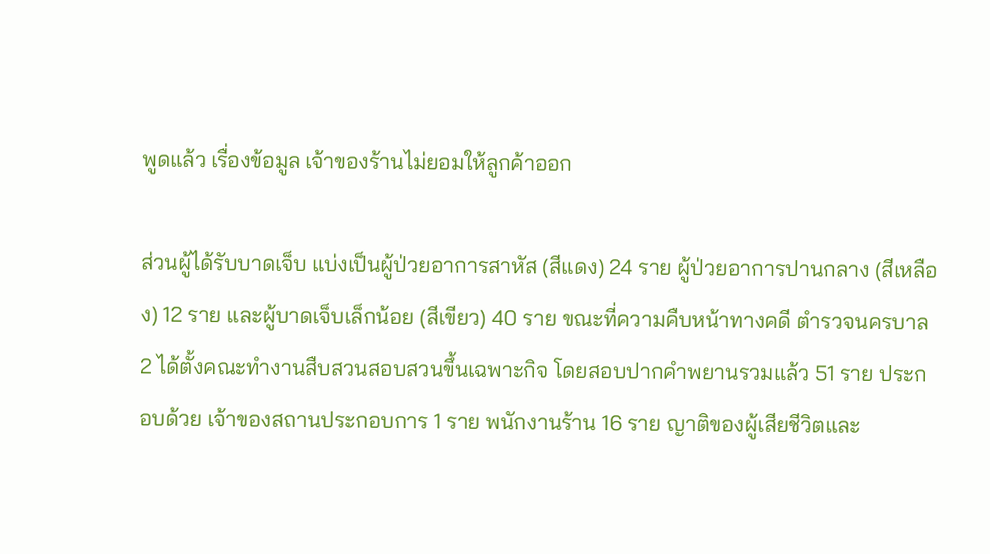พูดแล้ว เรื่องข้อมูล เจ้าของร้านไม่ยอมให้ลูกค้าออก

ส่วนผู้ได้รับบาดเจ็บ แบ่งเป็นผู้ป่วยอาการสาหัส (สีแดง) 24 ราย ผู้ป่วยอาการปานกลาง (สีเหลือง) 12 ราย และผู้บาดเจ็บเล็กน้อย (สีเขียว) 40 ราย ขณะที่ความคืบหน้าทางคดี ตำรวจนครบาล 2 ได้ตั้งคณะทำงานสืบสวนสอบสวนขึ้นเฉพาะกิจ โดยสอบปากคำพยานรวมแล้ว 51 ราย ประกอบด้วย เจ้าของสถานประกอบการ 1 ราย พนักงานร้าน 16 ราย ญาติของผู้เสียชีวิตและ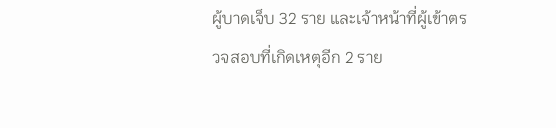ผู้บาดเจ็บ 32 ราย และเจ้าหน้าที่ผู้เข้าตรวจสอบที่เกิดเหตุอีก 2 ราย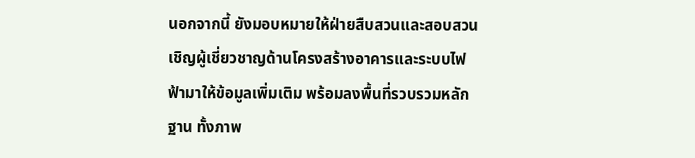นอกจากนี้ ยังมอบหมายให้ฝ่ายสืบสวนและสอบสวนเชิญผู้เชี่ยวชาญด้านโครงสร้างอาคารและระบบไฟฟ้ามาให้ข้อมูลเพิ่มเติม พร้อมลงพื้นที่รวบรวมหลักฐาน ทั้งภาพ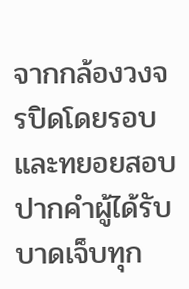จากกล้องวงจรปิดโดยรอบ และทยอยสอบปากคำผู้ได้รับบาดเจ็บทุก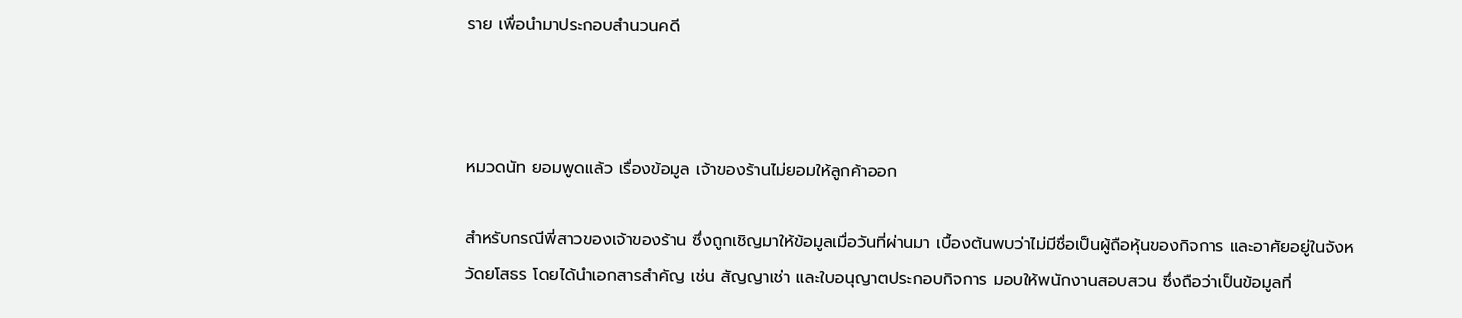ราย เพื่อนำมาประกอบสำนวนคดี



หมวดนัท ยอมพูดแล้ว เรื่องข้อมูล เจ้าของร้านไม่ยอมให้ลูกค้าออก

สำหรับกรณีพี่สาวของเจ้าของร้าน ซึ่งถูกเชิญมาให้ข้อมูลเมื่อวันที่ผ่านมา เบื้องต้นพบว่าไม่มีชื่อเป็นผู้ถือหุ้นของกิจการ และอาศัยอยู่ในจังหวัดยโสธร โดยได้นำเอกสารสำคัญ เช่น สัญญาเช่า และใบอนุญาตประกอบกิจการ มอบให้พนักงานสอบสวน ซึ่งถือว่าเป็นข้อมูลที่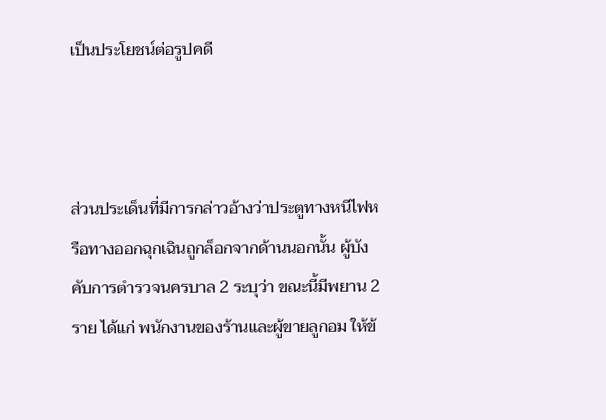เป็นประโยชน์ต่อรูปคดี



ส่วนประเด็นที่มีการกล่าวอ้างว่าประตูทางหนีไฟหรือทางออกฉุกเฉินถูกล็อกจากด้านนอกนั้น ผู้บังคับการตำรวจนครบาล 2 ระบุว่า ขณะนี้มีพยาน 2 ราย ได้แก่ พนักงานของร้านและผู้ขายลูกอม ให้ข้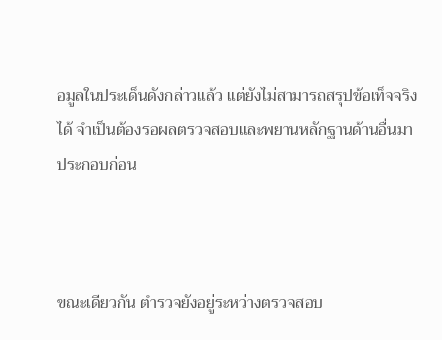อมูลในประเด็นดังกล่าวแล้ว แต่ยังไม่สามารถสรุปข้อเท็จจริงได้ จำเป็นต้องรอผลตรวจสอบและพยานหลักฐานด้านอื่นมาประกอบก่อน



ขณะเดียวกัน ตำรวจยังอยู่ระหว่างตรวจสอบ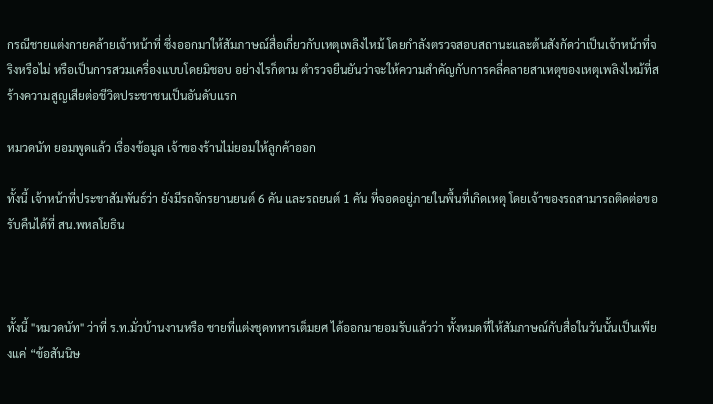กรณีชายแต่งกายคล้ายเจ้าหน้าที่ ซึ่งออกมาให้สัมภาษณ์สื่อเกี่ยวกับเหตุเพลิงไหม้ โดยกำลังตรวจสอบสถานะและต้นสังกัดว่าเป็นเจ้าหน้าที่จริงหรือไม่ หรือเป็นการสวมเครื่องแบบโดยมิชอบ อย่างไรก็ตาม ตำรวจยืนยันว่าจะให้ความสำคัญกับการคลี่คลายสาเหตุของเหตุเพลิงไหม้ที่สร้างความสูญเสียต่อชีวิตประชาชนเป็นอันดับแรก

หมวดนัท ยอมพูดแล้ว เรื่องข้อมูล เจ้าของร้านไม่ยอมให้ลูกค้าออก

ทั้งนี้ เจ้าหน้าที่ประชาสัมพันธ์ว่า ยังมีรถจักรยานยนต์ 6 คัน และรถยนต์ 1 คัน ที่จอดอยู่ภายในพื้นที่เกิดเหตุ โดยเจ้าของรถสามารถติดต่อขอรับคืนได้ที่ สน.พหลโยธิน



ทั้งนี้ "หมวดนัท" ว่าที่ ร.ท.มั่วบ้านงานหรือ ชายที่แต่งชุดทหารเต็มยศ ได้ออกมายอมรับแล้วว่า ทั้งหมดที่ให้สัมภาษณ์กับสื่อในวันนั้นเป็นเพียงแค่ “ข้อสันนิษ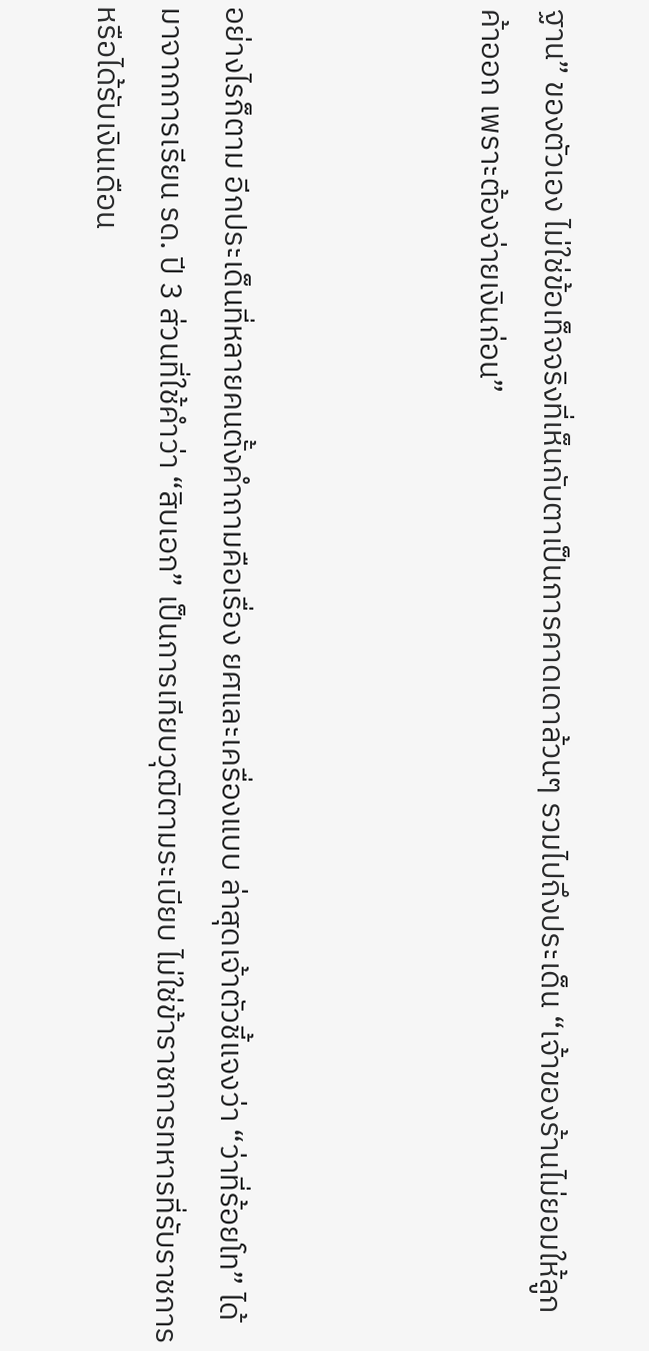ฐาน” ของตัวเอง ไม่ใช่ข้อเท็จจริงที่เห็นกับตาเป็นการคาดเดาล้วนๆ รวมไปถึงประเด็น “เจ้าของร้านไม่ยอมให้ลูกค้าออก เพราะต้องจ่ายเงินก่อน”



อย่างไรก็ตาม อีกประเด็นที่หลายคนตั้งคำถามคือเรื่อง ยศและเครื่องแบบ ล่าสุดเจ้าตัวชี้แจงว่า “ว่าที่ร้อยโท” ได้มาจากการเรียน รด. ปี 3 ส่วนที่ใช้คำว่า “สิบเอก” เป็นการเทียบวุฒิตามระเบียบ ไม่ใช่ข้าราชการทหารที่รับราชการหรือได้รับเงินเดือน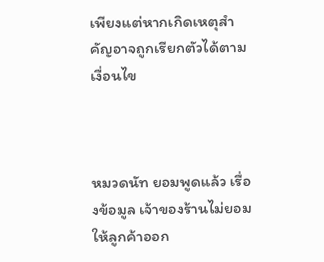เพียงแต่หากเกิดเหตุสำคัญอาจถูกเรียกตัวได้ตามเงื่อนไข



หมวดนัท ยอมพูดแล้ว เรื่องข้อมูล เจ้าของร้านไม่ยอมให้ลูกค้าออก